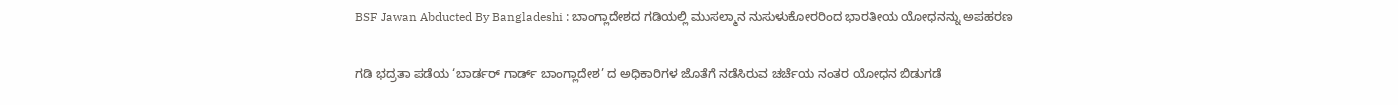BSF Jawan Abducted By Bangladeshi : ಬಾಂಗ್ಲಾದೇಶದ ಗಡಿಯಲ್ಲಿ ಮುಸಲ್ಮಾನ ನುಸುಳುಕೋರರಿಂದ ಭಾರತೀಯ ಯೋಧನನ್ನು ಅಪಹರಣ

ಗಡಿ ಭದ್ರತಾ ಪಡೆಯ ‘ಬಾರ್ಡರ್ ಗಾರ್ಡ್ ಬಾಂಗ್ಲಾದೇಶ’ ದ ಅಧಿಕಾರಿಗಳ ಜೊತೆಗೆ ನಡೆಸಿರುವ ಚರ್ಚೆಯ ನಂತರ ಯೋಧನ ಬಿಡುಗಡೆ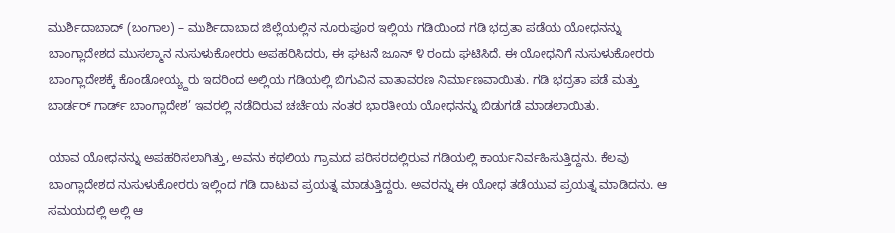ಮುರ್ಶಿದಾಬಾದ್ (ಬಂಗಾಲ) – ಮುರ್ಶಿದಾಬಾದ ಜಿಲ್ಲೆಯಲ್ಲಿನ ನೂರುಪೂರ ಇಲ್ಲಿಯ ಗಡಿಯಿಂದ ಗಡಿ ಭದ್ರತಾ ಪಡೆಯ ಯೋಧನನ್ನು ಬಾಂಗ್ಲಾದೇಶದ ಮುಸಲ್ಮಾನ ನುಸುಳುಕೋರರು ಅಪಹರಿಸಿದರು, ಈ ಘಟನೆ ಜೂನ್ ೪ ರಂದು ಘಟಿಸಿದೆ. ಈ ಯೋಧನಿಗೆ ನುಸುಳುಕೋರರು ಬಾಂಗ್ಲಾದೇಶಕ್ಕೆ ಕೊಂಡೋಯ್ಯ್ದರು ಇದರಿಂದ ಅಲ್ಲಿಯ ಗಡಿಯಲ್ಲಿ ಬಿಗುವಿನ ವಾತಾವರಣ ನಿರ್ಮಾಣವಾಯಿತು. ಗಡಿ ಭದ್ರತಾ ಪಡೆ ಮತ್ತು ಬಾರ್ಡರ್ ಗಾರ್ಡ್ ಬಾಂಗ್ಲಾದೇಶ’ ಇವರಲ್ಲಿ ನಡೆದಿರುವ ಚರ್ಚೆಯ ನಂತರ ಭಾರತೀಯ ಯೋಧನನ್ನು ಬಿಡುಗಡೆ ಮಾಡಲಾಯಿತು.

ಯಾವ ಯೋಧನನ್ನು ಅಪಹರಿಸಲಾಗಿತ್ತು, ಅವನು ಕಥಲಿಯ ಗ್ರಾಮದ ಪರಿಸರದಲ್ಲಿರುವ ಗಡಿಯಲ್ಲಿ ಕಾರ್ಯನಿರ್ವಹಿಸುತ್ತಿದ್ದನು. ಕೆಲವು ಬಾಂಗ್ಲಾದೇಶದ ನುಸುಳುಕೋರರು ಇಲ್ಲಿಂದ ಗಡಿ ದಾಟುವ ಪ್ರಯತ್ನ ಮಾಡುತ್ತಿದ್ದರು. ಅವರನ್ನು ಈ ಯೋಧ ತಡೆಯುವ ಪ್ರಯತ್ನ ಮಾಡಿದನು. ಆ ಸಮಯದಲ್ಲಿ ಅಲ್ಲಿ ಆ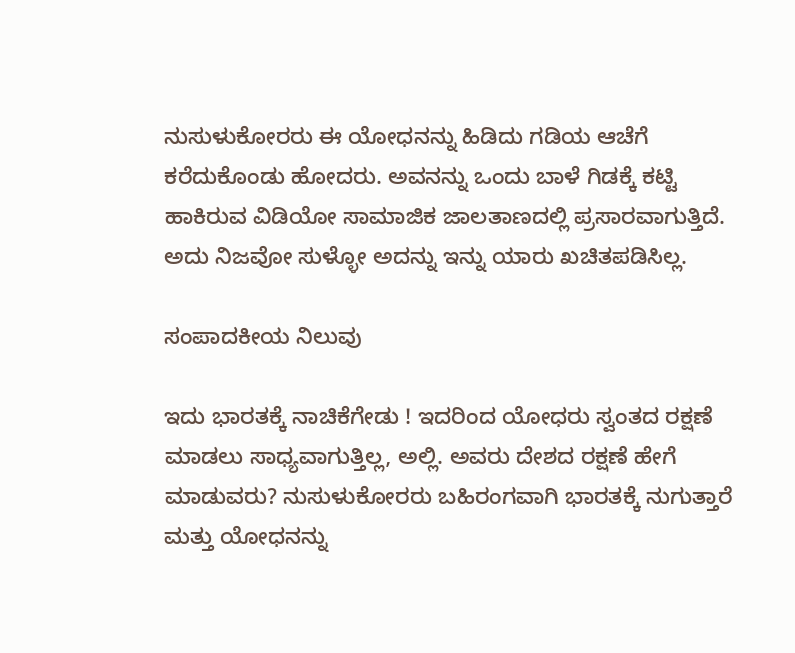ನುಸುಳುಕೋರರು ಈ ಯೋಧನನ್ನು ಹಿಡಿದು ಗಡಿಯ ಆಚೆಗೆ ಕರೆದುಕೊಂಡು ಹೋದರು. ಅವನನ್ನು ಒಂದು ಬಾಳೆ ಗಿಡಕ್ಕೆ ಕಟ್ಟಿ ಹಾಕಿರುವ ವಿಡಿಯೋ ಸಾಮಾಜಿಕ ಜಾಲತಾಣದಲ್ಲಿ ಪ್ರಸಾರವಾಗುತ್ತಿದೆ. ಅದು ನಿಜವೋ ಸುಳ್ಳೋ ಅದನ್ನು ಇನ್ನು ಯಾರು ಖಚಿತಪಡಿಸಿಲ್ಲ.

ಸಂಪಾದಕೀಯ ನಿಲುವು

ಇದು ಭಾರತಕ್ಕೆ ನಾಚಿಕೆಗೇಡು ! ಇದರಿಂದ ಯೋಧರು ಸ್ವಂತದ ರಕ್ಷಣೆ ಮಾಡಲು ಸಾಧ್ಯವಾಗುತ್ತಿಲ್ಲ, ಅಲ್ಲಿ. ಅವರು ದೇಶದ ರಕ್ಷಣೆ ಹೇಗೆ ಮಾಡುವರು? ನುಸುಳುಕೋರರು ಬಹಿರಂಗವಾಗಿ ಭಾರತಕ್ಕೆ ನುಗುತ್ತಾರೆ ಮತ್ತು ಯೋಧನನ್ನು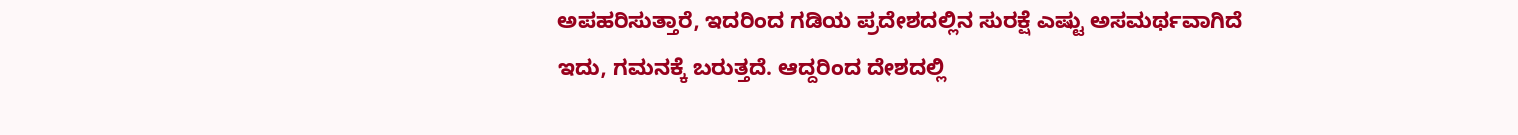ಅಪಹರಿಸುತ್ತಾರೆ, ಇದರಿಂದ ಗಡಿಯ ಪ್ರದೇಶದಲ್ಲಿನ ಸುರಕ್ಷೆ ಎಷ್ಟು ಅಸಮರ್ಥವಾಗಿದೆ ಇದು, ಗಮನಕ್ಕೆ ಬರುತ್ತದೆ. ಆದ್ದರಿಂದ ದೇಶದಲ್ಲಿ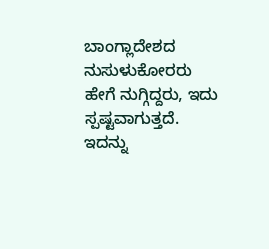ಬಾಂಗ್ಲಾದೇಶದ ನುಸುಳುಕೋರರು ಹೇಗೆ ನುಗ್ಗಿದ್ದರು, ಇದು ಸ್ಪಷ್ಟವಾಗುತ್ತದೆ. ಇದನ್ನು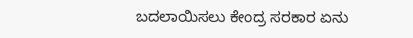ಬದಲಾಯಿಸಲು ಕೇಂದ್ರ ಸರಕಾರ ಏನು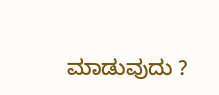ಮಾಡುವುದು ?